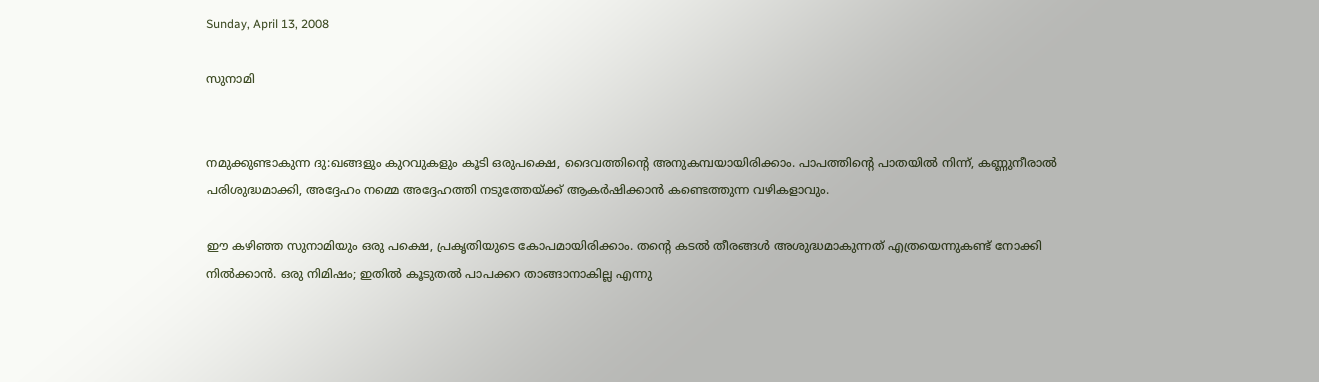Sunday, April 13, 2008

സുനാമി


നമുക്കുണ്ടാകുന്ന ദു:ഖങ്ങളും കുറവുകളും കൂടി ഒരുപക്ഷെ, ദൈവത്തിന്റെ അനുകമ്പയായിരിക്കാം. പാപത്തിന്റെ പാതയില്‍ നിന്ന്‌, കണ്ണുനീരാല്‍ പരിശുദ്ധമാക്കി, അദ്ദേഹം നമ്മെ അദ്ദേഹത്തി നടുത്തേയ്ക്ക്‌ ആകര്‍ഷിക്കാന്‍ കണ്ടെത്തുന്ന വഴികളാവും.

ഈ കഴിഞ്ഞ സുനാമിയും ഒരു പക്ഷെ, പ്രകൃതിയുടെ കോപമായിരിക്കാം. തന്റെ കടല്‍ തീരങ്ങള്‍ അശുദ്ധമാകുന്നത്‌ എത്രയെന്നുകണ്ട്‌ നോക്കി നില്‍ക്കാന്‍. ഒരു നിമിഷം; ഇതില്‍ കൂടുതല്‍ പാപക്കറ താങ്ങാനാകില്ല എന്നു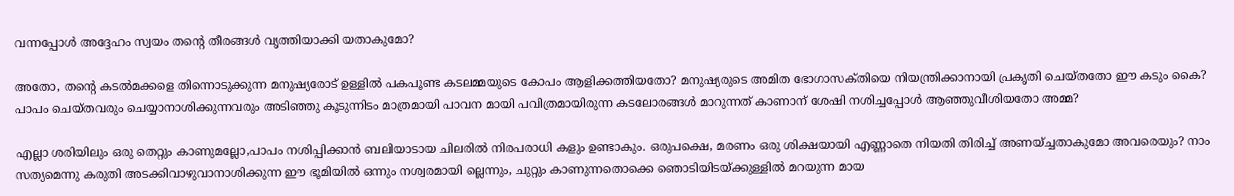വന്നപ്പോള്‍ അദ്ദേഹം സ്വയം തന്റെ തീരങ്ങള്‍ വൃത്തിയാക്കി യതാകുമോ?

അതോ, തന്റെ കടല്‍മക്കളെ തിന്നൊടുക്കുന്ന മനുഷ്യരോട്‌ ഉള്ളില്‍ പകപൂണ്ട കടലമ്മയുടെ കോപം ആളിക്കത്തിയതോ? മനുഷ്യരുടെ അമിത ഭോഗാസക്‌തിയെ നിയന്ത്രിക്കാനായി പ്രകൃതി ചെയ്‌തതോ ഈ കടും കൈ? പാപം ചെയ്‌തവരും ചെയ്യാനാശിക്കുന്നവരും അടിഞ്ഞു കൂടുന്നിടം മാത്രമായി പാവന മായി പവിത്രമായിരുന്ന കടലോരങ്ങള്‍ മാറുന്നത്‌ കാണാന് ‍ശേഷി നശിച്ചപ്പോള്‍ ആഞ്ഞുവീശിയതോ അമ്മ?

എല്ലാ ശരിയിലും ഒരു തെറ്റും കാണുമല്ലോ,പാപം നശിപ്പിക്കാന്‍ ബലിയാടായ ചിലരില്‍ നിരപരാധി കളും ഉണ്ടാകും. ഒരുപക്ഷെ, മരണം ഒരു ശിക്ഷയായി എണ്ണാതെ നിയതി തിരിച്ച്‌ അണയ്ച്ചതാകുമോ അവരെയും? നാം സത്യമെന്നു കരുതി അടക്കിവാഴുവാനാശിക്കുന്ന ഈ ഭൂമിയില്‍ ഒന്നും നശ്വരമായി ല്ലെന്നും, ചുറ്റും കാണുന്നതൊക്കെ ഞൊടിയിടയ്ക്കുള്ളില്‍ മറയുന്ന മായ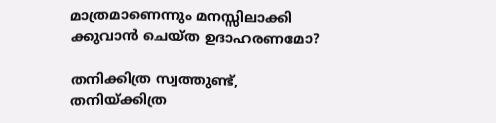മാത്രമാണെന്നും മനസ്സിലാക്കി ക്കുവാന്‍ ചെയ്‌ത ഉദാഹരണമോ?

തനിക്കിത്ര സ്വത്തുണ്ട്‌, തനിയ്ക്കിത്ര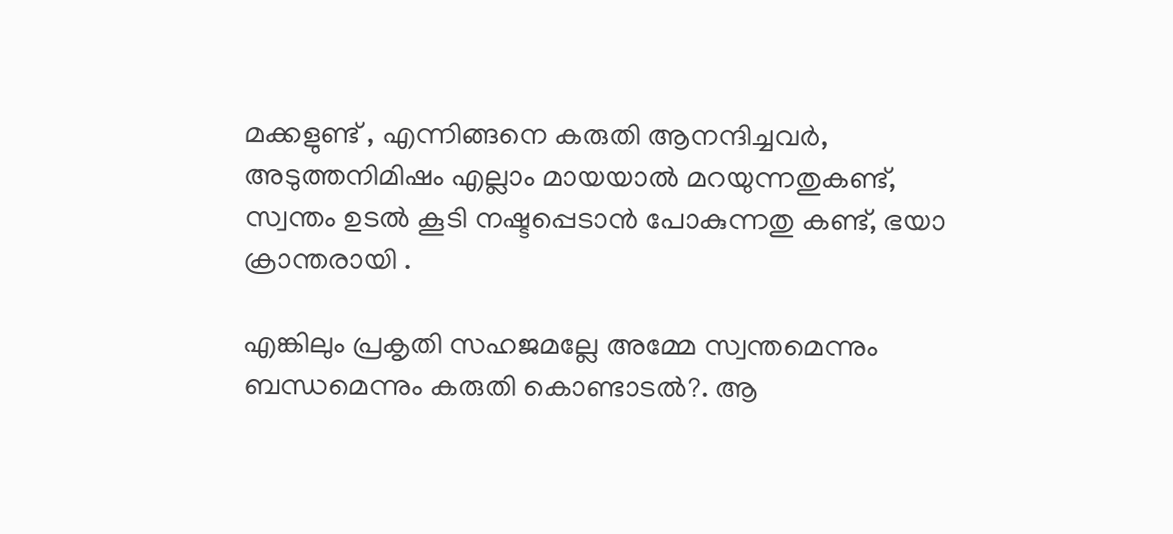മക്കളുണ്ട്‌ , എന്നിങ്ങനെ കരുതി ആനന്ദിച്ചവര്‍, അടുത്തനിമിഷം എല്ലാം മായയാല്‍ മറയുന്നതുകണ്ട്‌, സ്വന്തം ഉടല്‍ കൂടി നഷ്ടപ്പെടാന്‍ പോകുന്നതു കണ്ട്‌, ഭയാ ക്രാന്തരായി .

എങ്കിലും പ്രകൃതി സഹജമല്ലേ അമ്മേ സ്വന്തമെന്നും ബന്ധമെന്നും കരുതി കൊണ്ടാടല്‍?. ആ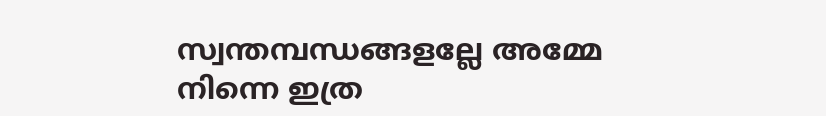സ്വന്തമ്പന്ധങ്ങളല്ലേ അമ്മേ നിന്നെ ഇത്ര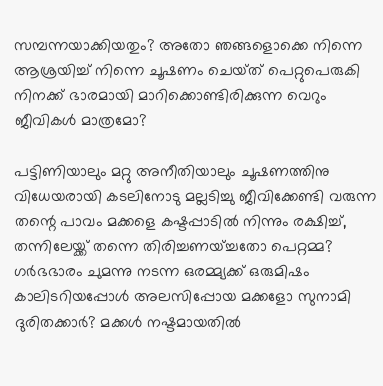സമ്പന്നയാക്കിയതും? അതോ ഞങ്ങളൊക്കെ നിന്നെ ആശ്രയിച്ച്‌ നിന്നെ ചൂഷണം ചെയ്‌ത്‌ പെറ്റുപെരുകി നിനക്ക് ഭാരമായി മാറിക്കൊണ്ടിരിക്കുന്ന വെറും ജീവികള്‍ മാത്രമോ?

പട്ടിണിയാലും മറ്റു അനീതിയാലും ചൂഷണത്തിനു വിധേയരായി കടലിനോടു മല്ലടിച്ചു ജീവിക്കേണ്ടി വരുന്ന തന്റെ പാവം മക്കളെ കഷ്ടപ്പാടില്‍ നിന്നും രക്ഷിച്ച്, തന്നിലേയ്ക്ക്‌ തന്നെ തിരിച്ചണയ്ച്ചതോ പെറ്റമ്മ? ഗര്‍ഭഭാരം ചുമന്നു നടന്ന ഒരമ്മ്യക്ക്‌ ഒരുമിഷം കാലിടറിയപ്പോള്‍ അലസിപ്പോയ മക്കളോ സുനാമി ദുരിതക്കാര്‍? മക്കള്‍ നഷ്ടമായതില്‍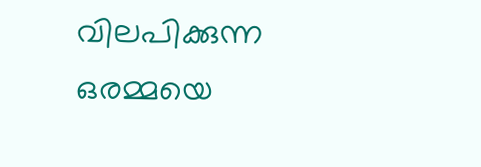വിലപിക്കുന്ന ഒരമ്മയെ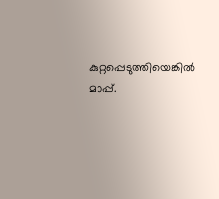കുറ്റപ്പെടുത്തിയെങ്കില്‍ മാപ്പ്‌.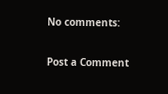No comments:

Post a Comment